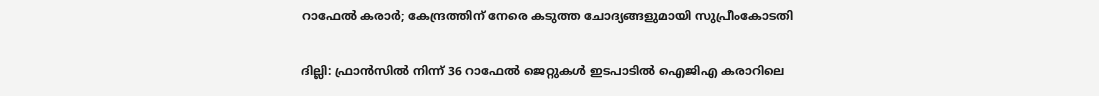റാഫേല്‍ കരാര്‍; കേന്ദ്രത്തിന് നേരെ കടുത്ത ചോദ്യങ്ങളുമായി സുപ്രീംകോടതി

ദില്ലി: ഫ്രാന്‍സില്‍ നിന്ന് 36 റാഫേല്‍ ജെറ്റുകള്‍ ഇടപാടില്‍ ഐജിഎ കരാറിലെ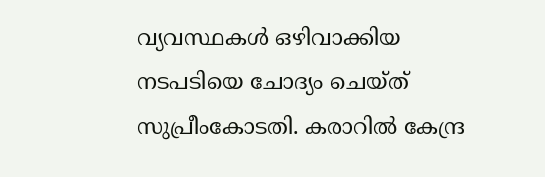വ്യവസ്ഥകള്‍ ഒഴിവാക്കിയ നടപടിയെ ചോദ്യം ചെയ്ത് സുപ്രീംകോടതി. കരാറില്‍ കേന്ദ്ര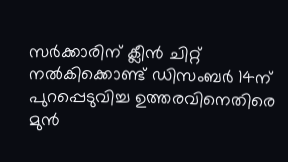സര്‍ക്കാരിന് ക്ലീന്‍ ചിറ്റ് നല്‍കിക്കൊണ്ട് ഡിസംബര്‍ 14ന് പുറപ്പെടുവിച്ച ഉത്തരവിനെതിരെ മുന്‍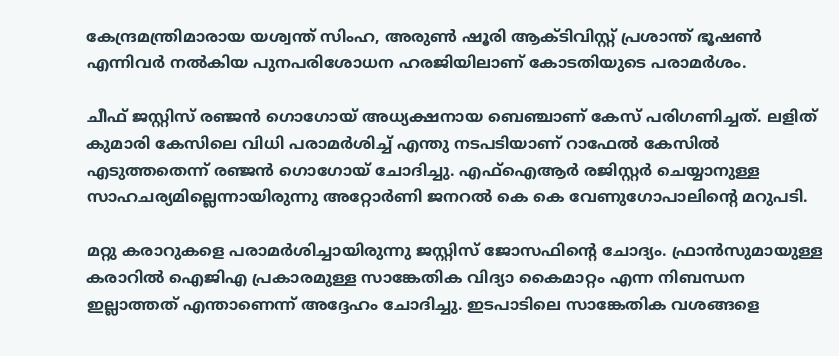കേന്ദ്രമന്ത്രിമാരായ യശ്വന്ത് സിംഹ, അരുണ്‍ ഷൂരി ആക്ടിവിസ്റ്റ് പ്രശാന്ത് ഭൂഷണ്‍ എന്നിവര്‍ നല്‍കിയ പുനപരിശോധന ഹരജിയിലാണ് കോടതിയുടെ പരാമര്‍ശം.

ചീഫ് ജസ്റ്റിസ് രഞ്ജന്‍ ഗൊഗോയ് അധ്യക്ഷനായ ബെഞ്ചാണ് കേസ് പരിഗണിച്ചത്. ലളിത് കുമാരി കേസിലെ വിധി പരാമര്‍ശിച്ച്‌ എന്തു നടപടിയാണ് റാഫേല്‍ കേസില്‍ എടുത്തതെന്ന് രഞ്ജന്‍ ഗൊഗോയ് ചോദിച്ചു. എഫ്‌ഐആര്‍ രജിസ്റ്റര്‍ ചെയ്യാനുള്ള സാഹചര്യമില്ലെന്നായിരുന്നു അറ്റോര്‍ണി ജനറല്‍ കെ കെ വേണുഗോപാലിന്റെ മറുപടി.

മറ്റു കരാറുകളെ പരാമര്‍ശിച്ചായിരുന്നു ജസ്റ്റിസ് ജോസഫിന്റെ ചോദ്യം. ഫ്രാന്‍സുമായുള്ള കരാറില്‍ ഐജിഎ പ്രകാരമുള്ള സാങ്കേതിക വിദ്യാ കൈമാറ്റം എന്ന നിബന്ധന ഇല്ലാത്തത് എന്താണെന്ന് അദ്ദേഹം ചോദിച്ചു. ഇടപാടിലെ സാങ്കേതിക വശങ്ങളെ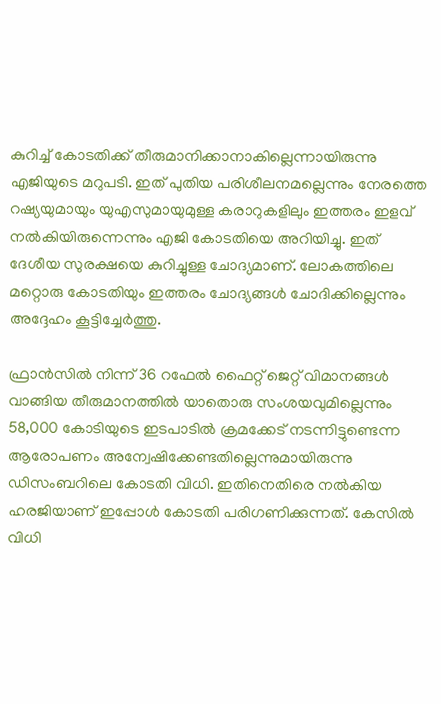കുറിച്ച്‌ കോടതിക്ക് തീരുമാനിക്കാനാകില്ലെന്നായിരുന്നു എജിയുടെ മറുപടി. ഇത് പുതിയ പരിശീലനമല്ലെന്നും നേരത്തെ റഷ്യയുമായും യുഎസുമായുമുള്ള കരാറുകളിലും ഇത്തരം ഇളവ് നല്‍കിയിരുന്നെന്നും എജി കോടതിയെ അറിയിച്ചു. ഇത് ദേശീയ സുരക്ഷയെ കുറിച്ചുള്ള ചോദ്യമാണ്. ലോകത്തിലെ മറ്റൊരു കോടതിയും ഇത്തരം ചോദ്യങ്ങള്‍ ചോദിക്കില്ലെന്നും അദ്ദേഹം കൂട്ടിച്ചേര്‍ത്തു.

ഫ്രാന്‍സില്‍ നിന്ന് 36 റഫേല്‍ ഫൈറ്റ് ജെറ്റ് വിമാനങ്ങള്‍ വാങ്ങിയ തീരുമാനത്തില്‍ യാതൊരു സംശയവുമില്ലെന്നും 58,000 കോടിയുടെ ഇടപാടില്‍ ക്രമക്കേട് നടന്നിട്ടുണ്ടെന്ന ആരോപണം അന്വേഷിക്കേണ്ടതില്ലെന്നുമായിരുന്നു ഡിസംബറിലെ കോടതി വിധി. ഇതിനെതിരെ നല്‍കിയ ഹരജിയാണ് ഇപ്പോള്‍ കോടതി പരിഗണിക്കുന്നത്. കേസില്‍ വിധി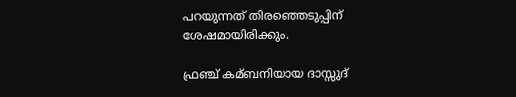പറയുന്നത് തിരഞ്ഞെടുപ്പിന് ശേഷമായിരിക്കും.

ഫ്രഞ്ച് കമ്ബനിയായ ദാസ്സുദ്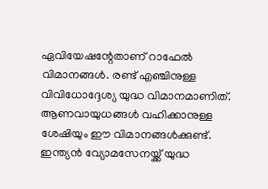ഏവിയേഷന്റേതാണ് റാഫേല്‍ വിമാനങ്ങള്‍. രണ്ട് എഞ്ചിനുള്ള വിവിധോദ്ദേശ്യ യുദ്ധ വിമാനമാണിത്. ആണവായുധങ്ങള്‍ വഹിക്കാനുള്ള ശേഷിയും ഈ വിമാനങ്ങള്‍ക്കുണ്ട്. ഇന്ത്യന്‍ വ്യോമസേനയ്ക്ക് യുദ്ധ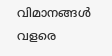വിമാനങ്ങള്‍ വളരെ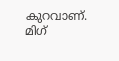കുറവാണ്. മിഗ്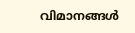വിമാനങ്ങള്‍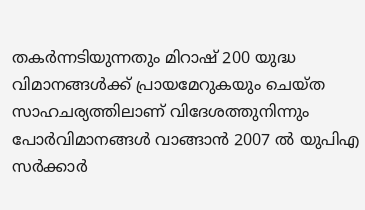തകര്‍ന്നടിയുന്നതും മിറാഷ് 200 യുദ്ധ വിമാനങ്ങള്‍ക്ക് പ്രായമേറുകയും ചെയ്ത സാഹചര്യത്തിലാണ് വിദേശത്തുനിന്നും പോര്‍വിമാനങ്ങള്‍ വാങ്ങാന്‍ 2007 ല്‍ യുപിഎ സര്‍ക്കാര്‍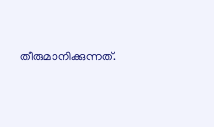തീരുമാനിക്കുന്നത്.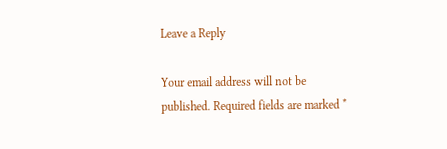Leave a Reply

Your email address will not be published. Required fields are marked *